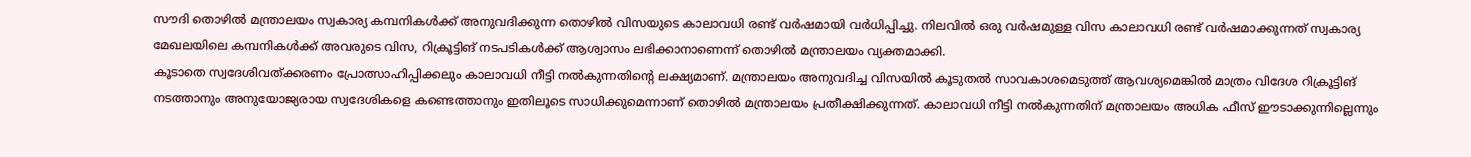സൗദി തൊഴിൽ മന്ത്രാലയം സ്വകാര്യ കമ്പനികൾക്ക് അനുവദിക്കുന്ന തൊഴിൽ വിസയുടെ കാലാവധി രണ്ട് വർഷമായി വർധിപ്പിച്ചു. നിലവിൽ ഒരു വർഷമുള്ള വിസ കാലാവധി രണ്ട് വർഷമാക്കുന്നത് സ്വകാര്യ മേഖലയിലെ കമ്പനികൾക്ക് അവരുടെ വിസ, റിക്രൂട്ടിങ് നടപടികൾക്ക് ആശ്വാസം ലഭിക്കാനാണെന്ന് തൊഴിൽ മന്ത്രാലയം വ്യക്തമാക്കി.
കൂടാതെ സ്വദേശിവത്ക്കരണം പ്രോത്സാഹിപ്പിക്കലും കാലാവധി നീട്ടി നൽകുന്നതിന്റെ ലക്ഷ്യമാണ്. മന്ത്രാലയം അനുവദിച്ച വിസയിൽ കൂടുതൽ സാവകാശമെടുത്ത് ആവശ്യമെങ്കിൽ മാത്രം വിദേശ റിക്രൂട്ടിങ് നടത്താനും അനുയോജ്യരായ സ്വദേശികളെ കണ്ടെത്താനും ഇതിലൂടെ സാധിക്കുമെന്നാണ് തൊഴിൽ മന്ത്രാലയം പ്രതീക്ഷിക്കുന്നത്. കാലാവധി നീട്ടി നൽകുന്നതിന് മന്ത്രാലയം അധിക ഫീസ് ഈടാക്കുന്നില്ലെന്നും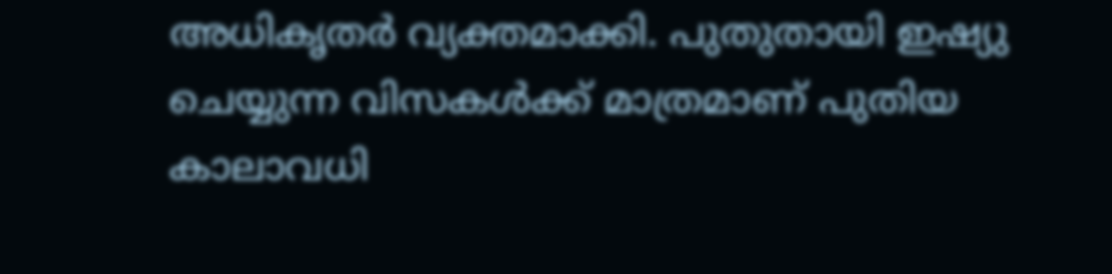അധികൃതർ വ്യക്തമാക്കി. പുതുതായി ഇഷ്യു ചെയ്യുന്ന വിസകൾക്ക് മാത്രമാണ് പുതിയ കാലാവധി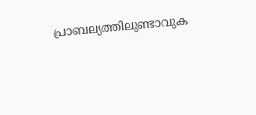പ്രാബല്യത്തിലുണ്ടാവുക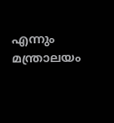എന്നും മന്ത്രാലയം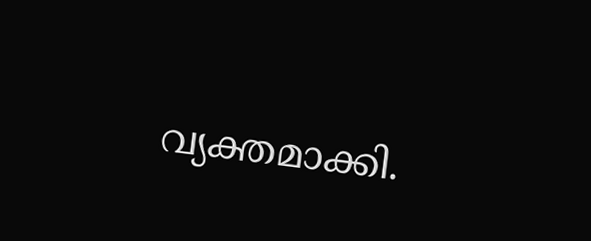വ്യക്തമാക്കി.